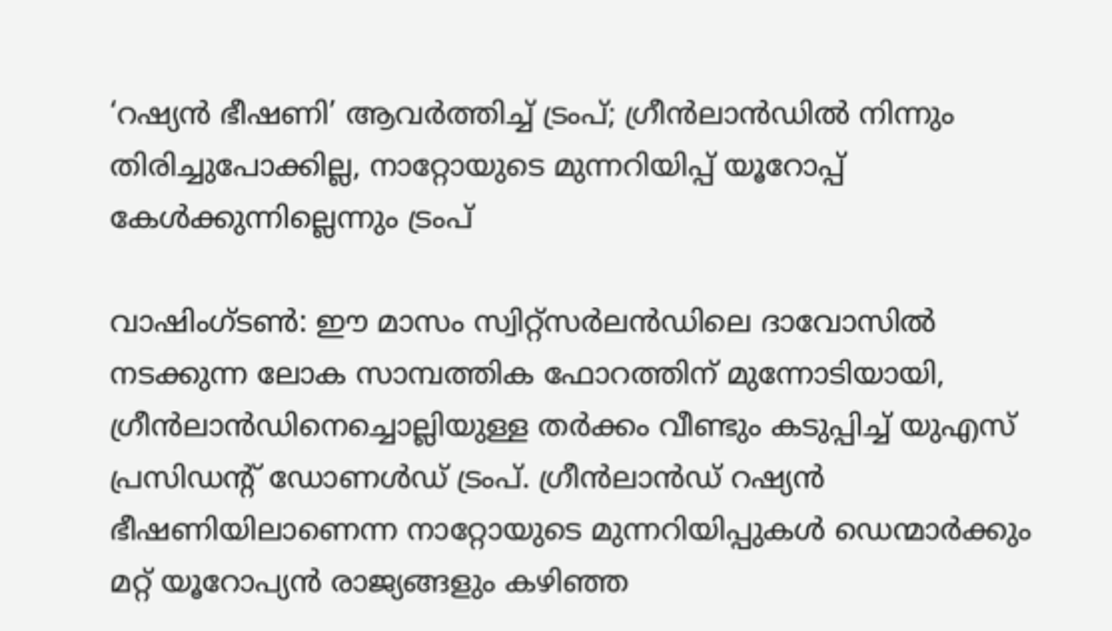‘റഷ്യൻ ഭീഷണി’ ആവർത്തിച്ച് ട്രംപ്; ഗ്രീൻലാൻഡിൽ നിന്നും തിരിച്ചുപോക്കില്ല, നാറ്റോയുടെ മുന്നറിയിപ്പ് യൂറോപ്പ് കേൾക്കുന്നില്ലെന്നും ട്രംപ്

വാഷിംഗ്ടൺ: ഈ മാസം സ്വിറ്റ്‌സർലൻഡിലെ ദാവോസിൽ നടക്കുന്ന ലോക സാമ്പത്തിക ഫോറത്തിന് മുന്നോടിയായി, ഗ്രീൻലാൻഡിനെച്ചൊല്ലിയുള്ള തർക്കം വീണ്ടും കടുപ്പിച്ച് യുഎസ് പ്രസിഡൻ്റ് ഡോണൾഡ് ട്രംപ്. ഗ്രീൻലാൻഡ് റഷ്യൻ ഭീഷണിയിലാണെന്ന നാറ്റോയുടെ മുന്നറിയിപ്പുകൾ ഡെന്മാർക്കും മറ്റ് യൂറോപ്യൻ രാജ്യങ്ങളും കഴിഞ്ഞ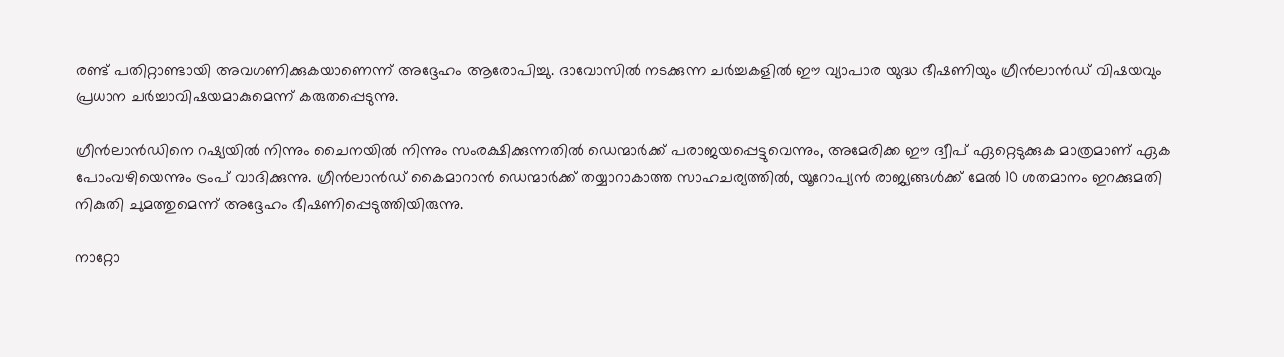രണ്ട് പതിറ്റാണ്ടായി അവഗണിക്കുകയാണെന്ന് അദ്ദേഹം ആരോപിച്ചു. ദാവോസിൽ നടക്കുന്ന ചർച്ചകളിൽ ഈ വ്യാപാര യുദ്ധ ഭീഷണിയും ഗ്രീൻലാൻഡ് വിഷയവും പ്രധാന ചർച്ചാവിഷയമാകുമെന്ന് കരുതപ്പെടുന്നു.

ഗ്രീൻലാൻഡിനെ റഷ്യയിൽ നിന്നും ചൈനയിൽ നിന്നും സംരക്ഷിക്കുന്നതിൽ ഡെന്മാർക്ക് പരാജയപ്പെട്ടുവെന്നും, അമേരിക്ക ഈ ദ്വീപ് ഏറ്റെടുക്കുക മാത്രമാണ് ഏക പോംവഴിയെന്നും ട്രംപ് വാദിക്കുന്നു. ഗ്രീൻലാൻഡ് കൈമാറാൻ ഡെന്മാർക്ക് തയ്യാറാകാത്ത സാഹചര്യത്തിൽ, യൂറോപ്യൻ രാജ്യങ്ങൾക്ക് മേൽ 10 ശതമാനം ഇറക്കുമതി നികുതി ചുമത്തുമെന്ന് അദ്ദേഹം ഭീഷണിപ്പെടുത്തിയിരുന്നു.

നാറ്റോ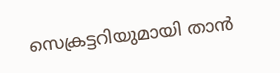സെക്രട്ടറിയുമായി താൻ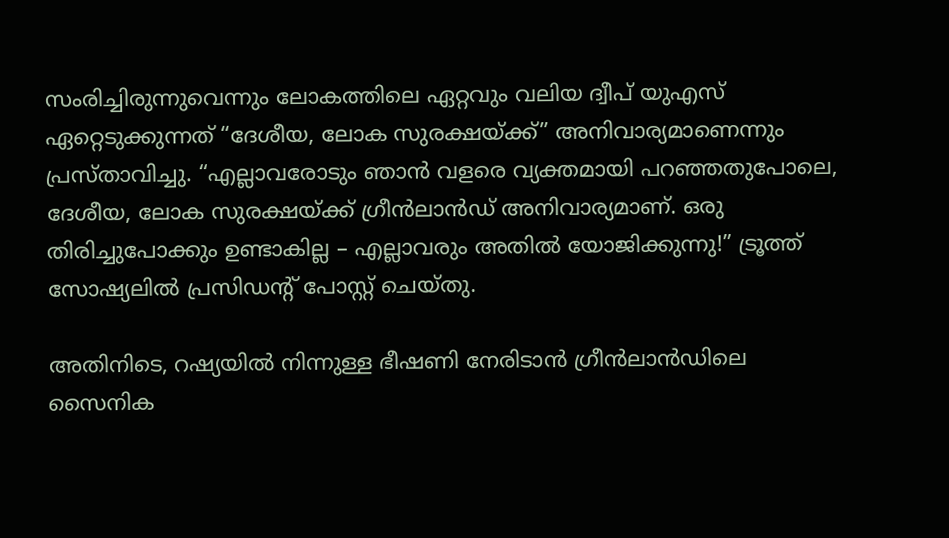സംരിച്ചിരുന്നുവെന്നും ലോകത്തിലെ ഏറ്റവും വലിയ ദ്വീപ് യുഎസ് ഏറ്റെടുക്കുന്നത് “ദേശീയ, ലോക സുരക്ഷയ്ക്ക്” അനിവാര്യമാണെന്നും പ്രസ്താവിച്ചു. “എല്ലാവരോടും ഞാൻ വളരെ വ്യക്തമായി പറഞ്ഞതുപോലെ, ദേശീയ, ലോക സുരക്ഷയ്ക്ക് ഗ്രീൻലാൻഡ് അനിവാര്യമാണ്. ഒരു തിരിച്ചുപോക്കും ഉണ്ടാകില്ല – എല്ലാവരും അതിൽ യോജിക്കുന്നു!” ട്രൂത്ത് സോഷ്യലിൽ പ്രസിഡൻ്റ് പോസ്റ്റ് ചെയ്തു.

അതിനിടെ, റഷ്യയിൽ നിന്നുള്ള ഭീഷണി നേരിടാൻ ഗ്രീൻലാൻഡിലെ സൈനിക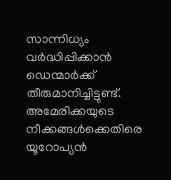സാന്നിധ്യം വർദ്ധിപ്പിക്കാൻ ഡെന്മാർക്ക് തീരുമാനിച്ചിട്ടുണ്ട്. അമേരിക്കയുടെ നീക്കങ്ങൾക്കെതിരെ യൂറോപ്യൻ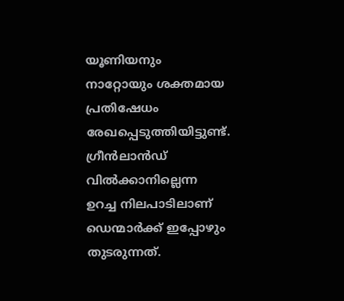യൂണിയനും നാറ്റോയും ശക്തമായ പ്രതിഷേധം രേഖപ്പെടുത്തിയിട്ടുണ്ട്. ഗ്രീൻലാൻഡ് വിൽക്കാനില്ലെന്ന ഉറച്ച നിലപാടിലാണ് ഡെന്മാർക്ക് ഇപ്പോഴും തുടരുന്നത്.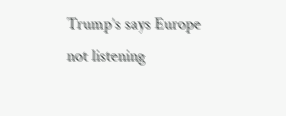Trump’s says Europe not listening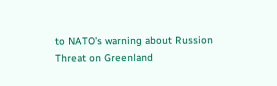to NATO’s warning about Russion Threat on Greenland